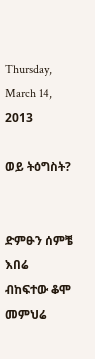Thursday, March 14, 2013

ወይ ትዕግስት?


ድምፁን ሰምቼ እበሬ
ብከፍተው ቆሞ መምህሬ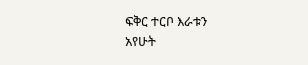ፍቅር ተርቦ እራቱን
አየሁት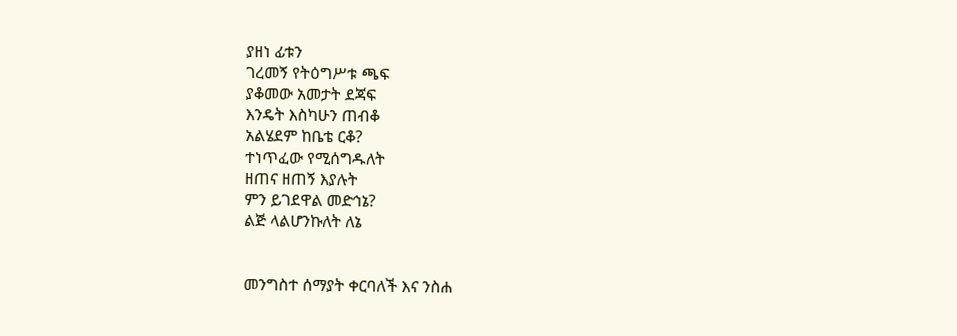ያዘነ ፊቱን
ገረመኝ የትዕግሥቱ ጫፍ
ያቆመው አመታት ደጃፍ
እንዴት እስካሁን ጠብቆ
አልሄደም ከቤቴ ርቆ?
ተነጥፈው የሚሰግዱለት
ዘጠና ዘጠኝ እያሉት
ምን ይገደዋል መድኅኔ?
ልጅ ላልሆንኩለት ለኔ


መንግስተ ሰማያት ቀርባለች እና ንስሐ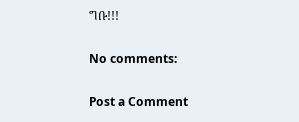ግቡ!!!

No comments:

Post a Comment